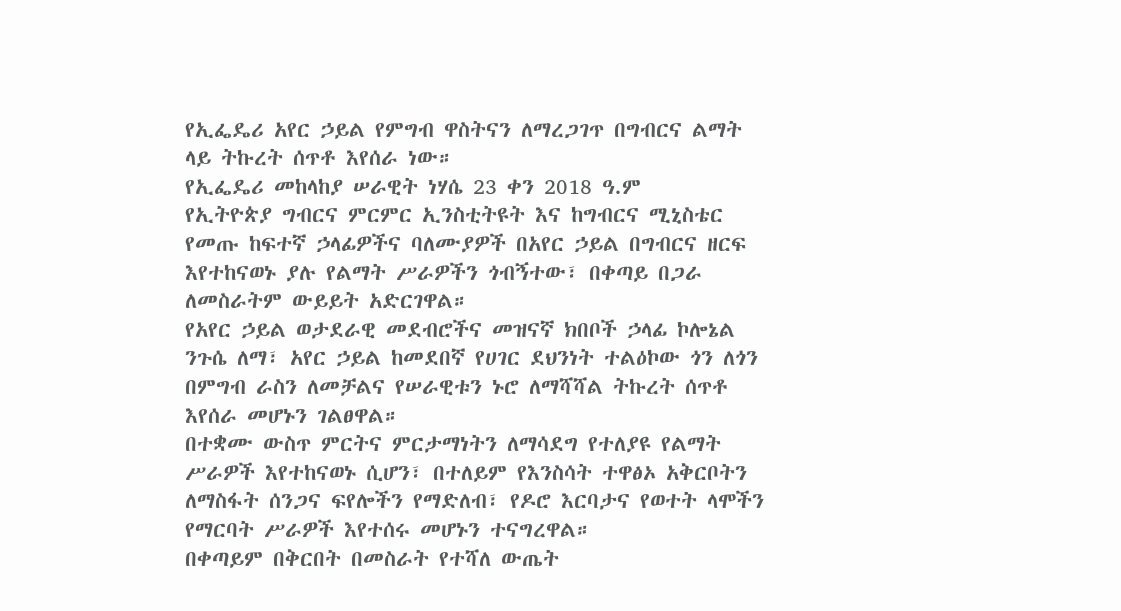የኢፌዴሪ አየር ኃይል የምግብ ዋስትናን ለማረጋገጥ በግብርና ልማት ላይ ትኩረት ሰጥቶ እየሰራ ነው።
የኢፌዴሪ መከላከያ ሠራዊት ነሃሴ 23 ቀን 2018 ዓ.ም
የኢትዮጵያ ግብርና ምርምር ኢንስቲትዩት እና ከግብርና ሚኒስቴር የመጡ ከፍተኛ ኃላፊዎችና ባለሙያዎች በአየር ኃይል በግብርና ዘርፍ እየተከናወኑ ያሉ የልማት ሥራዎችን ጎብኝተው፣ በቀጣይ በጋራ ለመስራትም ውይይት አድርገዋል።
የአየር ኃይል ወታደራዊ መደብሮችና መዝናኛ ክበቦች ኃላፊ ኮሎኔል ንጉሴ ለማ፣ አየር ኃይል ከመደበኛ የሀገር ደህንነት ተልዕኮው ጎን ለጎን በምግብ ራስን ለመቻልና የሠራዊቱን ኑሮ ለማሻሻል ትኩረት ሰጥቶ እየሰራ መሆኑን ገልፀዋል።
በተቋሙ ውስጥ ምርትና ምርታማነትን ለማሳደግ የተለያዩ የልማት ሥራዎች እየተከናወኑ ሲሆን፣ በተለይም የእንስሳት ተዋፅኦ አቅርቦትን ለማስፋት ሰንጋና ፍየሎችን የማድለብ፣ የዶሮ እርባታና የወተት ላሞችን የማርባት ሥራዎች እየተሰሩ መሆኑን ተናግረዋል።
በቀጣይም በቅርበት በመስራት የተሻለ ውጤት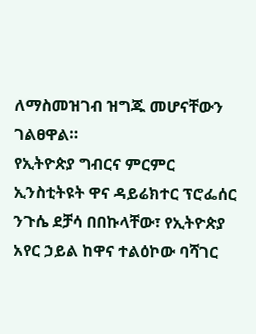ለማስመዝገብ ዝግጁ መሆናቸውን ገልፀዋል።
የኢትዮጵያ ግብርና ምርምር ኢንስቲትዩት ዋና ዳይሬክተር ፕሮፌሰር ንጉሴ ደቻሳ በበኩላቸው፣ የኢትዮጵያ አየር ኃይል ከዋና ተልዕኮው ባሻገር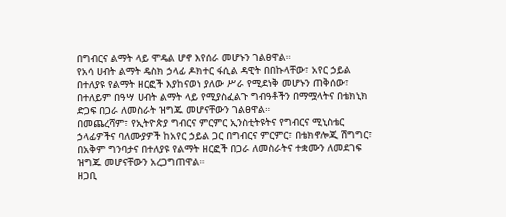በግብርና ልማት ላይ ሞዴል ሆኖ እየሰራ መሆኑን ገልፀዋል።
የአሳ ሀብት ልማት ዴስክ ኃላፊ ዶክተር ፋሲል ዳዊት በበኩላቸው፣ አየር ኃይል በተለያዩ የልማት ዘርፎች እያከናወነ ያለው ሥራ የሚደነቅ መሆኑን ጠቅሰው፣ በተለይም በዓሣ ሀብት ልማት ላይ የሚያስፈልጉ ግብዓቶችን በማሟላትና በቴክኒክ ድጋፍ በጋራ ለመስራት ዝግጁ መሆናቸውን ገልፀዋል።
በመጨረሻም፣ የኢትዮጵያ ግብርና ምርምር ኢንስቲትዩትና የግብርና ሚኒስቴር ኃላፊዎችና ባለሙያዎች ከአየር ኃይል ጋር በግብርና ምርምር፣ በቴክኖሎጂ ሽግግር፣ በአቅም ግንባታና በተለያዩ የልማት ዘርፎች በጋራ ለመስራትና ተቋሙን ለመደገፍ ዝግጁ መሆናቸውን አረጋግጠዋል።
ዘጋቢ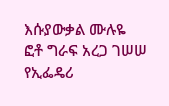እሱያውቃል ሙሉዬ
ፎቶ ግራፍ አረጋ ገሠሠ
የኢፌዴሪ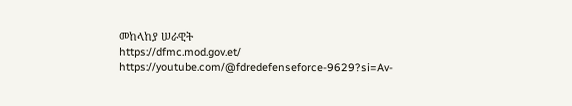መከላከያ ሠራዊት
https://dfmc.mod.gov.et/
https://youtube.com/@fdredefenseforce-9629?si=Av-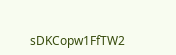sDKCopw1FfTW2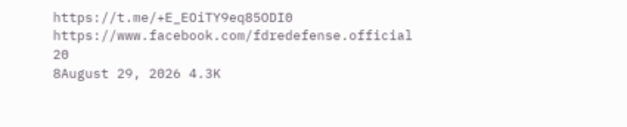https://t.me/+E_EOiTY9eq85ODI0
https://www.facebook.com/fdredefense.official
20
8August 29, 2026 4.3K